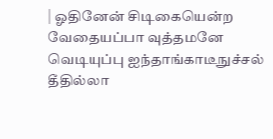| ஓதினேன் சிடிகையென்ற வேதையப்பா வுத்தமனே வெடியுப்பு ஐந்தாங்காடீநுச்சல் தீதில்லா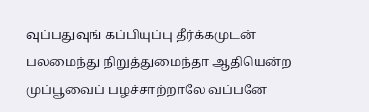வுப்பதுவுங் கப்பியுப்பு தீர்க்கமுடன் பலமைந்து நிறுத்துமைந்தா ஆதியென்ற முப்பூவைப் பழச்சாற்றாலே வப்பனே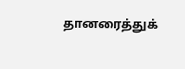தானரைத்துக்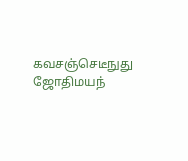கவசஞ்செடீநுது ஜோதிமயந்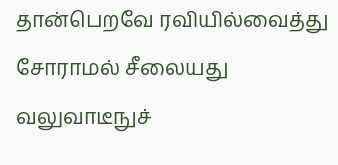தான்பெறவே ரவியில்வைத்து சோராமல் சீலையது வலுவாடீநுச்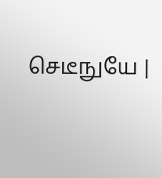செடீநுயே |